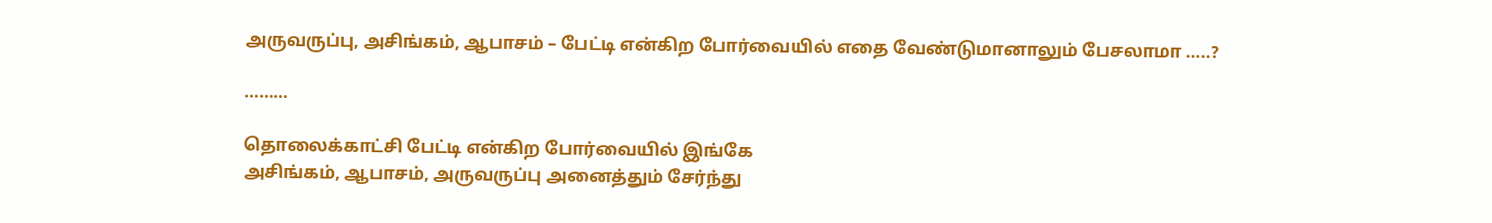அருவருப்பு, அசிங்கம், ஆபாசம் – பேட்டி என்கிற போர்வையில் எதை வேண்டுமானாலும் பேசலாமா …..?

………

தொலைக்காட்சி பேட்டி என்கிற போர்வையில் இங்கே
அசிங்கம், ஆபாசம், அருவருப்பு அனைத்தும் சேர்ந்து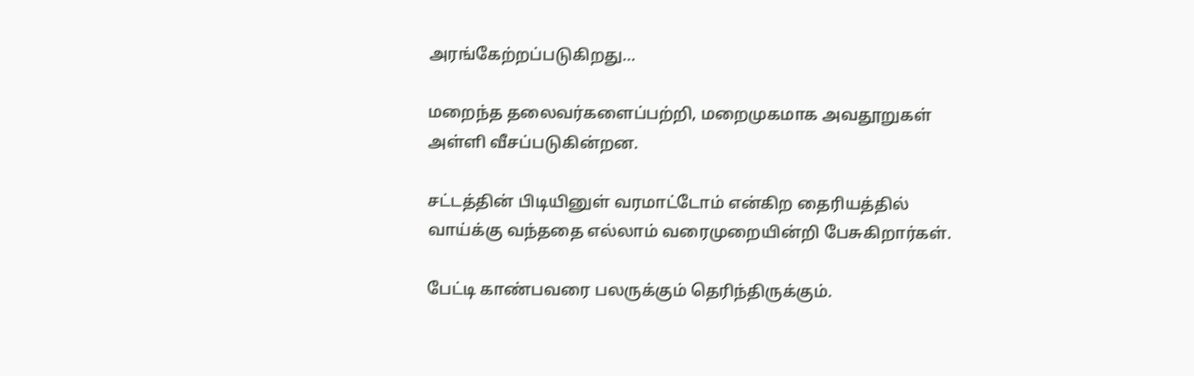அரங்கேற்றப்படுகிறது…

மறைந்த தலைவர்களைப்பற்றி, மறைமுகமாக அவதூறுகள்
அள்ளி வீசப்படுகின்றன.

சட்டத்தின் பிடியினுள் வரமாட்டோம் என்கிற தைரியத்தில்
வாய்க்கு வந்ததை எல்லாம் வரைமுறையின்றி பேசுகிறார்கள்.

பேட்டி காண்பவரை பலருக்கும் தெரிந்திருக்கும்.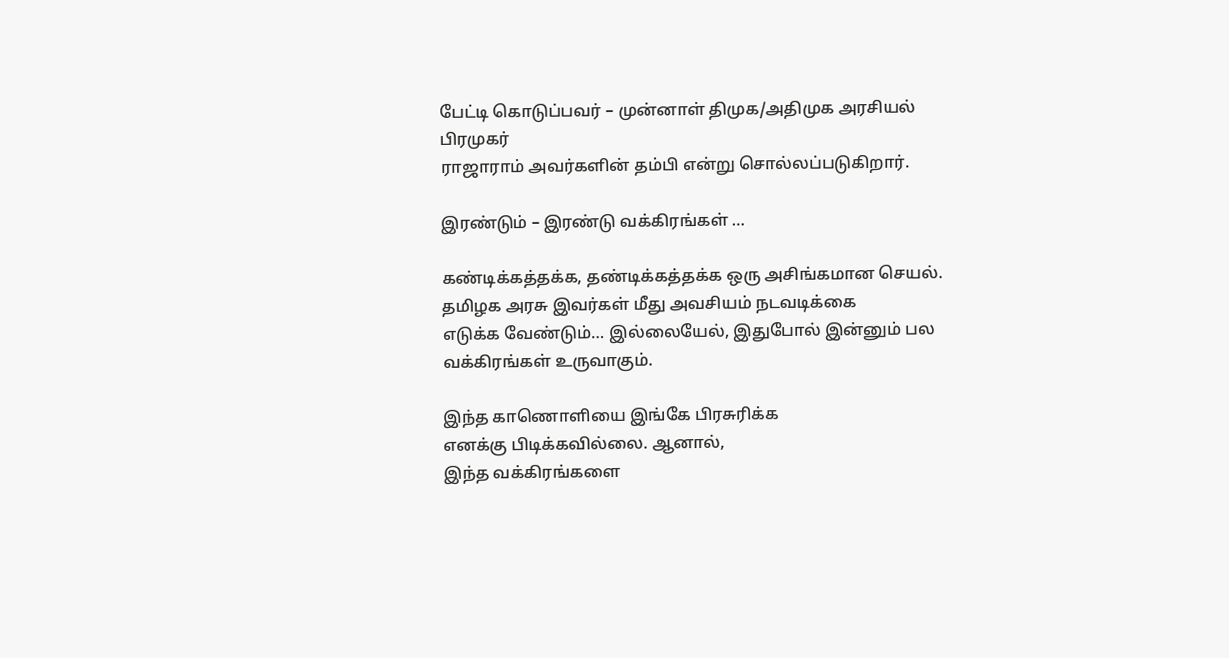பேட்டி கொடுப்பவர் – முன்னாள் திமுக/அதிமுக அரசியல் பிரமுகர்
ராஜாராம் அவர்களின் தம்பி என்று சொல்லப்படுகிறார்.

இரண்டும் – இரண்டு வக்கிரங்கள் …

கண்டிக்கத்தக்க, தண்டிக்கத்தக்க ஒரு அசிங்கமான செயல்.
தமிழக அரசு இவர்கள் மீது அவசியம் நடவடிக்கை
எடுக்க வேண்டும்… இல்லையேல், இதுபோல் இன்னும் பல
வக்கிரங்கள் உருவாகும்.

இந்த காணொளியை இங்கே பிரசுரிக்க
எனக்கு பிடிக்கவில்லை. ஆனால்,
இந்த வக்கிரங்களை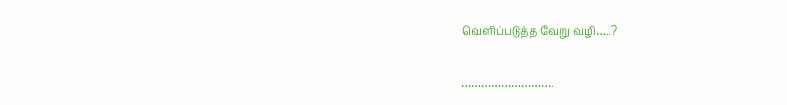வெளிப்படுத்த வேறு வழி…..?

……………………….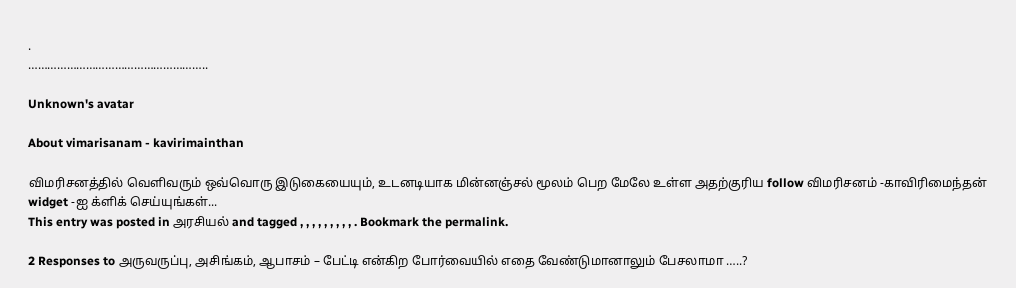.
………………………………………………..

Unknown's avatar

About vimarisanam - kavirimainthan

விமரிசனத்தில் வெளிவரும் ஒவ்வொரு இடுகையையும், உடனடியாக மின்னஞ்சல் மூலம் பெற மேலே உள்ள அதற்குரிய follow விமரிசனம் -காவிரிமைந்தன் widget -ஐ க்ளிக் செய்யுங்கள்...
This entry was posted in அரசியல் and tagged , , , , , , , , , . Bookmark the permalink.

2 Responses to அருவருப்பு, அசிங்கம், ஆபாசம் – பேட்டி என்கிற போர்வையில் எதை வேண்டுமானாலும் பேசலாமா …..?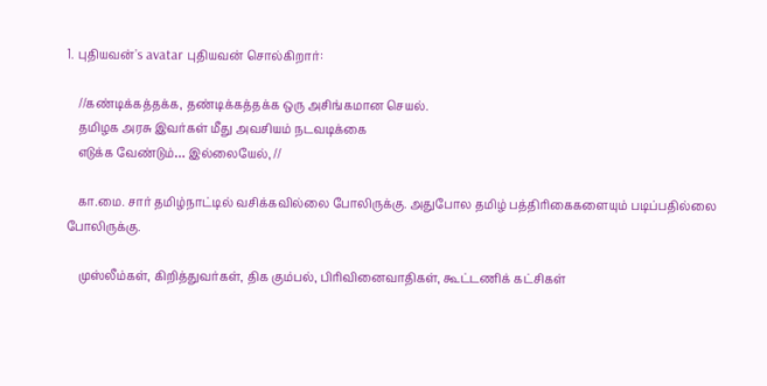1. புதியவன்'s avatar புதியவன் சொல்கிறார்:

    //கண்டிக்கத்தக்க, தண்டிக்கத்தக்க ஒரு அசிங்கமான செயல்.
    தமிழக அரசு இவர்கள் மீது அவசியம் நடவடிக்கை
    எடுக்க வேண்டும்… இல்லையேல், //

    கா.மை. சார் தமிழ்நாட்டில் வசிக்கவில்லை போலிருக்கு. அதுபோல தமிழ் பத்திரிகைகளையும் படிப்பதில்லை போலிருக்கு.

    முஸ்லீம்கள், கிறித்துவர்கள், திக கும்பல், பிரிவினைவாதிகள், கூட்டணிக் கட்சிகள்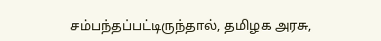சம்பந்தப்பட்டிருந்தால், தமிழக அரசு,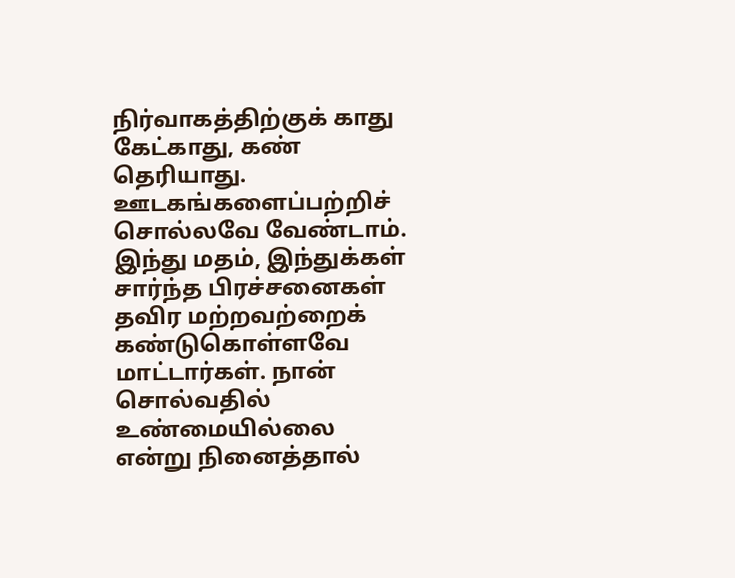நிர்வாகத்திற்குக் காது கேட்காது, கண் தெரியாது. ஊடகங்களைப்பற்றிச் சொல்லவே வேண்டாம். இந்து மதம், இந்துக்கள் சார்ந்த பிரச்சனைகள் தவிர மற்றவற்றைக் கண்டுகொள்ளவே மாட்டார்கள். நான் சொல்வதில் உண்மையில்லை என்று நினைத்தால்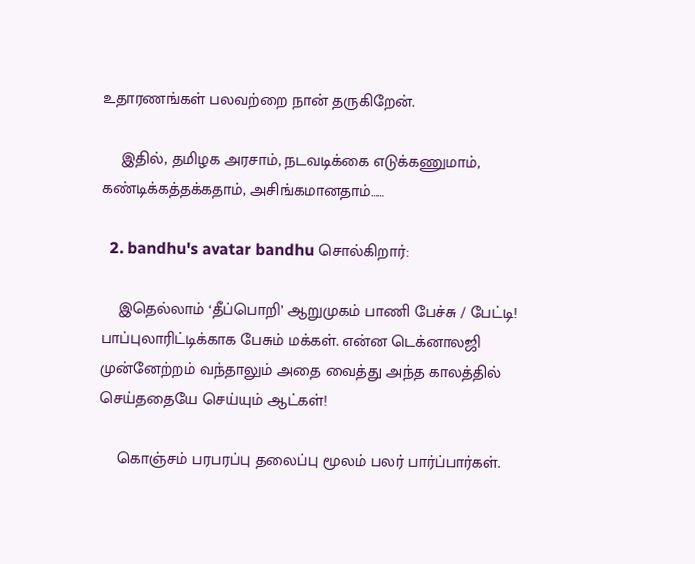உதாரணங்கள் பலவற்றை நான் தருகிறேன்.

    இதில், தமிழக அரசாம், நடவடிக்கை எடுக்கணுமாம், கண்டிக்கத்தக்கதாம், அசிங்கமானதாம்……

  2. bandhu's avatar bandhu சொல்கிறார்:

    இதெல்லாம் ‘தீப்பொறி’ ஆறுமுகம் பாணி பேச்சு / பேட்டி! பாப்புலாரிட்டிக்காக பேசும் மக்கள். என்ன டெக்னாலஜி முன்னேற்றம் வந்தாலும் அதை வைத்து அந்த காலத்தில் செய்ததையே செய்யும் ஆட்கள்!

    கொஞ்சம் பரபரப்பு தலைப்பு மூலம் பலர் பார்ப்பார்கள்.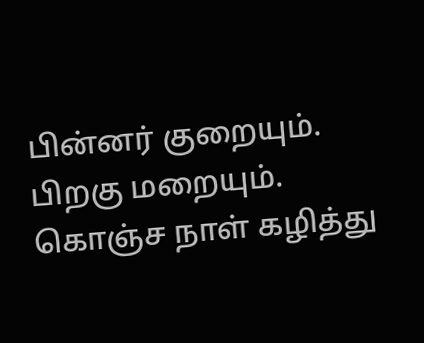பின்னர் குறையும். பிறகு மறையும். கொஞ்ச நாள் கழித்து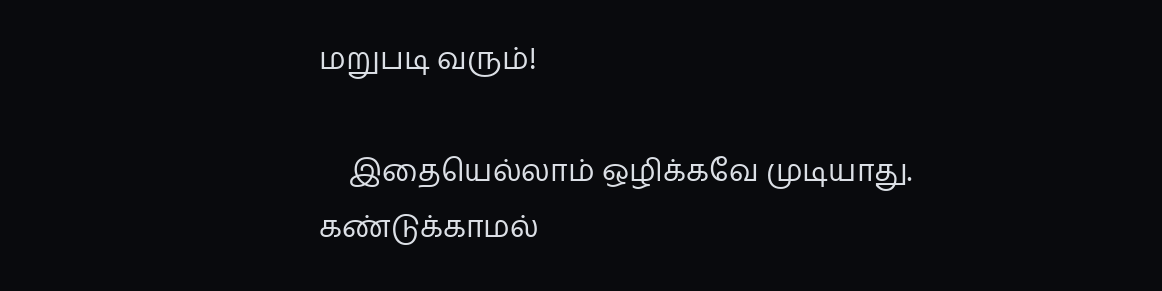மறுபடி வரும்!

    இதையெல்லாம் ஒழிக்கவே முடியாது. கண்டுக்காமல்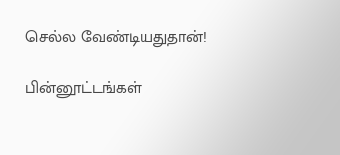செல்ல வேண்டியதுதான்!

பின்னூட்டங்கள்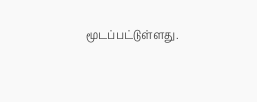மூடப்பட்டுள்ளது.